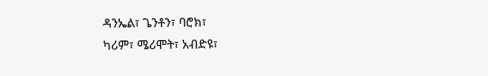ዳንኤል፣ ጌንቶን፣ ባሮክ፣
ካሪም፣ ሜሪሞት፣ አብድዩ፣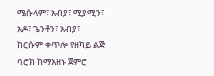ሜሱላም፣ አብያ፣ ሚያሚን፣
አዶ፣ ጌንቶን፣ አብያ፣
ከርሱም ቀጥሎ የዘካይ ልጅ ባሮክ ከማእዘኑ ጀምሮ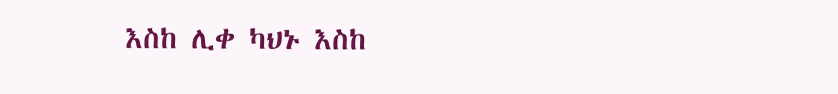እስከ ሊቀ ካህኑ እስከ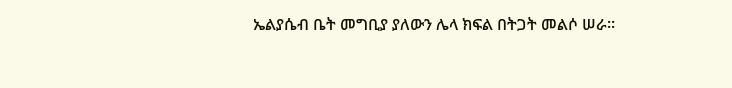ኤልያሴብ ቤት መግቢያ ያለውን ሌላ ክፍል በትጋት መልሶ ሠራ።